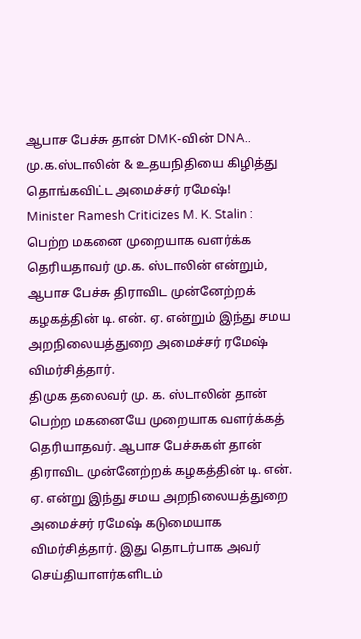ஆபாச பேச்சு தான் DMK-வின் DNA.. மு.க.ஸ்டாலின் & உதயநிதியை கிழித்து தொங்கவிட்ட அமைச்சர் ரமேஷ்!
Minister Ramesh Criticizes M. K. Stalin : பெற்ற மகனை முறையாக வளர்க்க தெரியதாவர் மு.க. ஸ்டாலின் என்றும், ஆபாச பேச்சு திராவிட முன்னேற்றக் கழகத்தின் டி. என். ஏ. என்றும் இந்து சமய அறநிலையத்துறை அமைச்சர் ரமேஷ் விமர்சித்தார்.
திமுக தலைவர் மு. க. ஸ்டாலின் தான் பெற்ற மகனையே முறையாக வளர்க்கத் தெரியாதவர். ஆபாச பேச்சுகள் தான் திராவிட முன்னேற்றக் கழகத்தின் டி. என். ஏ. என்று இந்து சமய அறநிலையத்துறை அமைச்சர் ரமேஷ் கடுமையாக விமர்சித்தார். இது தொடர்பாக அவர் செய்தியாளர்களிடம்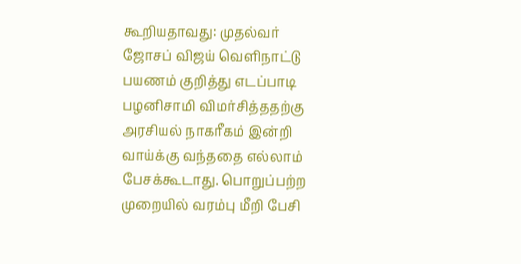கூறியதாவது: முதல்வர் ஜோசப் விஜய் வெளிநாட்டு பயணம் குறித்து எடப்பாடி பழனிசாமி விமர்சித்ததற்கு அரசியல் நாகரீகம் இன்றி வாய்க்கு வந்ததை எல்லாம் பேசக்கூடாது. பொறுப்பற்ற முறையில் வரம்பு மீறி பேசி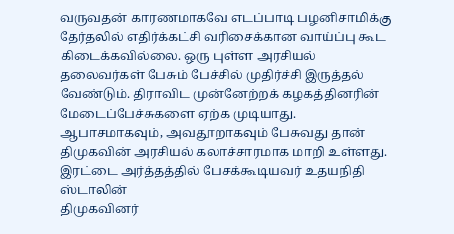வருவதன் காரணமாகவே எடப்பாடி பழனிசாமிக்கு தேர்தலில் எதிர்க்கட்சி வரிசைக்கான வாய்ப்பு கூட கிடைக்கவில்லை. ஒரு புள்ள அரசியல் தலைவர்கள் பேசும் பேச்சில் முதிர்ச்சி இருத்தல் வேண்டும். திராவிட முன்னேற்றக் கழகத்தினரின் மேடைப்பேச்சுகளை ஏற்க முடியாது. ஆபாசமாகவும், அவதூறாகவும் பேசுவது தான் திமுகவின் அரசியல் கலாச்சாரமாக மாறி உள்ளது.
இரட்டை அர்த்தத்தில் பேசக்கூடியவர் உதயநிதி ஸ்டாலின்
திமுகவினர்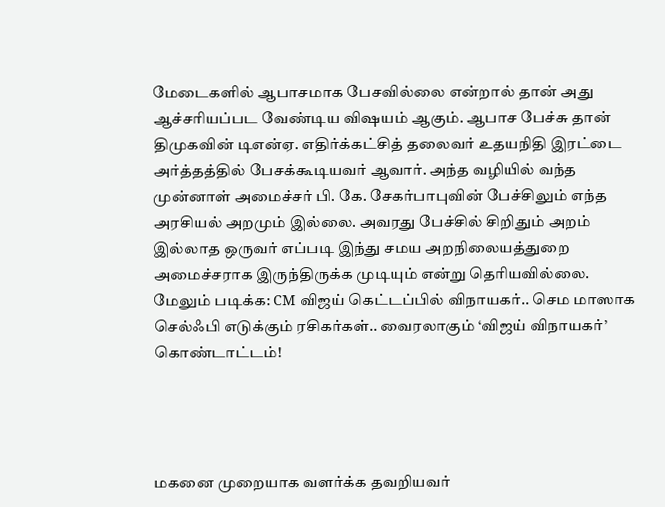மேடைகளில் ஆபாசமாக பேசவில்லை என்றால் தான் அது ஆச்சரியப்பட வேண்டிய விஷயம் ஆகும். ஆபாச பேச்சு தான் திமுகவின் டிஎன்ஏ. எதிர்க்கட்சித் தலைவர் உதயநிதி இரட்டை அர்த்தத்தில் பேசக்கூடியவர் ஆவார். அந்த வழியில் வந்த முன்னாள் அமைச்சர் பி. கே. சேகர்பாபுவின் பேச்சிலும் எந்த அரசியல் அறமும் இல்லை. அவரது பேச்சில் சிறிதும் அறம் இல்லாத ஒருவர் எப்படி இந்து சமய அறநிலையத்துறை அமைச்சராக இருந்திருக்க முடியும் என்று தெரியவில்லை.
மேலும் படிக்க: CM விஜய் கெட்டப்பில் விநாயகர்.. செம மாஸாக செல்ஃபி எடுக்கும் ரசிகர்கள்.. வைரலாகும் ‘விஜய் விநாயகர்’ கொண்டாட்டம்!




மகனை முறையாக வளர்க்க தவறியவர்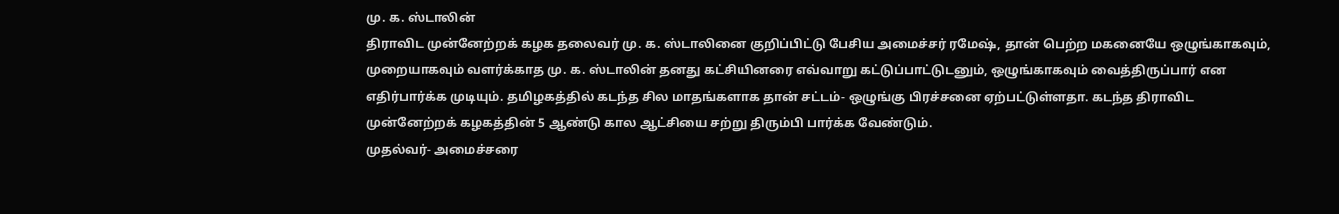மு. க. ஸ்டாலின்
திராவிட முன்னேற்றக் கழக தலைவர் மு. க. ஸ்டாலினை குறிப்பிட்டு பேசிய அமைச்சர் ரமேஷ், தான் பெற்ற மகனையே ஒழுங்காகவும், முறையாகவும் வளர்க்காத மு. க. ஸ்டாலின் தனது கட்சியினரை எவ்வாறு கட்டுப்பாட்டுடனும், ஒழுங்காகவும் வைத்திருப்பார் என எதிர்பார்க்க முடியும். தமிழகத்தில் கடந்த சில மாதங்களாக தான் சட்டம்- ஒழுங்கு பிரச்சனை ஏற்பட்டுள்ளதா. கடந்த திராவிட முன்னேற்றக் கழகத்தின் 5 ஆண்டு கால ஆட்சியை சற்று திரும்பி பார்க்க வேண்டும்.
முதல்வர்- அமைச்சரை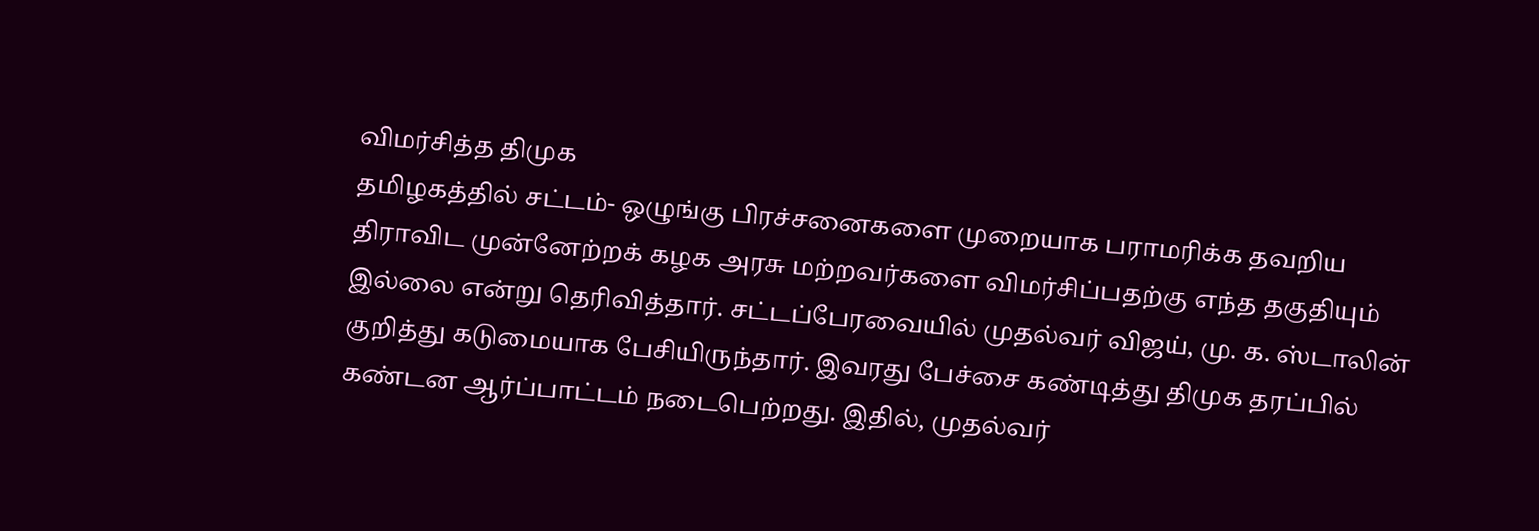விமர்சித்த திமுக
தமிழகத்தில் சட்டம்- ஒழுங்கு பிரச்சனைகளை முறையாக பராமரிக்க தவறிய திராவிட முன்னேற்றக் கழக அரசு மற்றவர்களை விமர்சிப்பதற்கு எந்த தகுதியும் இல்லை என்று தெரிவித்தார். சட்டப்பேரவையில் முதல்வர் விஜய், மு. க. ஸ்டாலின் குறித்து கடுமையாக பேசியிருந்தார். இவரது பேச்சை கண்டித்து திமுக தரப்பில் கண்டன ஆர்ப்பாட்டம் நடைபெற்றது. இதில், முதல்வர்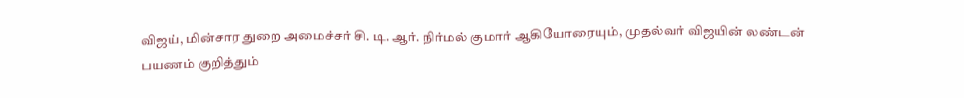விஜய், மின்சார துறை அமைச்சர் சி. டி. ஆர். நிர்மல் குமார் ஆகியோரையும், முதல்வர் விஜயின் லண்டன் பயணம் குறித்தும்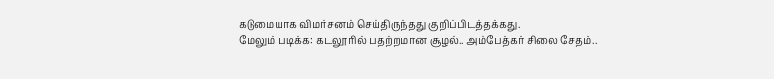கடுமையாக விமர்சனம் செய்திருந்தது குறிப்பிடத்தக்கது.
மேலும் படிக்க: கடலூரில் பதற்றமான சூழல்.. அம்பேத்கர் சிலை சேதம்..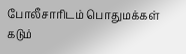போலீசாரிடம் பொதுமக்கள் கடும்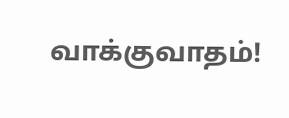வாக்குவாதம்!